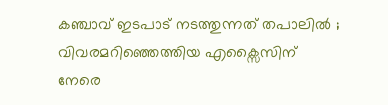കഞ്ചാവ് ഇടപാട് നടത്തുന്നത് തപാലിൽ ; വിവരമറിഞ്ഞെത്തിയ എക്സൈസിന് നേരെ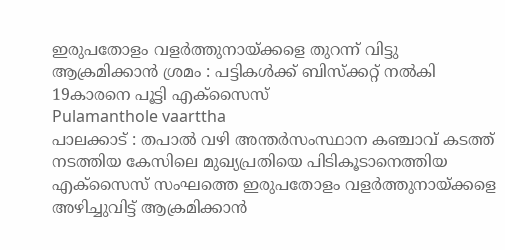ഇരുപതോളം വളർത്തുനായ്ക്കളെ തുറന്ന് വിട്ടു ആക്രമിക്കാൻ ശ്രമം : പട്ടികൾക്ക് ബിസ്ക്കറ്റ് നൽകി 19കാരനെ പൂട്ടി എക്സൈസ്
Pulamanthole vaarttha
പാലക്കാട് : തപാൽ വഴി അന്തർസംസ്ഥാന കഞ്ചാവ് കടത്ത് നടത്തിയ കേസിലെ മുഖ്യപ്രതിയെ പിടികൂടാനെത്തിയ എക്സൈസ് സംഘത്തെ ഇരുപതോളം വളർത്തുനായ്ക്കളെ അഴിച്ചുവിട്ട് ആക്രമിക്കാൻ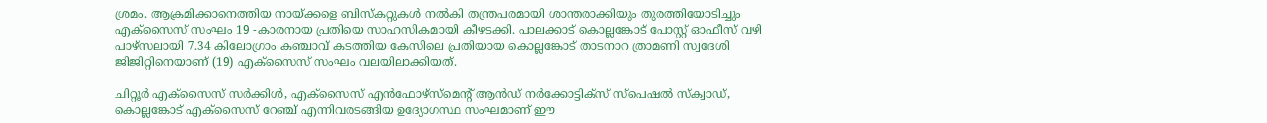ശ്രമം. ആക്രമിക്കാനെത്തിയ നായ്ക്കളെ ബിസ്കറ്റുകൾ നൽകി തന്ത്രപരമായി ശാന്തരാക്കിയും തുരത്തിയോടിച്ചും എക്സൈസ് സംഘം 19 -കാരനായ പ്രതിയെ സാഹസികമായി കീഴടക്കി. പാലക്കാട് കൊല്ലങ്കോട് പോസ്റ്റ് ഓഫീസ് വഴി പാഴ്സലായി 7.34 കിലോഗ്രാം കഞ്ചാവ് കടത്തിയ കേസിലെ പ്രതിയായ കൊല്ലങ്കോട് താടനാറ ത്രാമണി സ്വദേശി ജിജിറ്റിനെയാണ് (19) എക്സൈസ് സംഘം വലയിലാക്കിയത്.

ചിറ്റൂർ എക്സൈസ് സർക്കിൾ, എക്സൈസ് എൻഫോഴ്സ്മെന്റ് ആൻഡ് നർക്കോട്ടിക്സ് സ്പെഷൽ സ്ക്വാഡ്, കൊല്ലങ്കോട് എക്സൈസ് റേഞ്ച് എന്നിവരടങ്ങിയ ഉദ്യോഗസ്ഥ സംഘമാണ് ഈ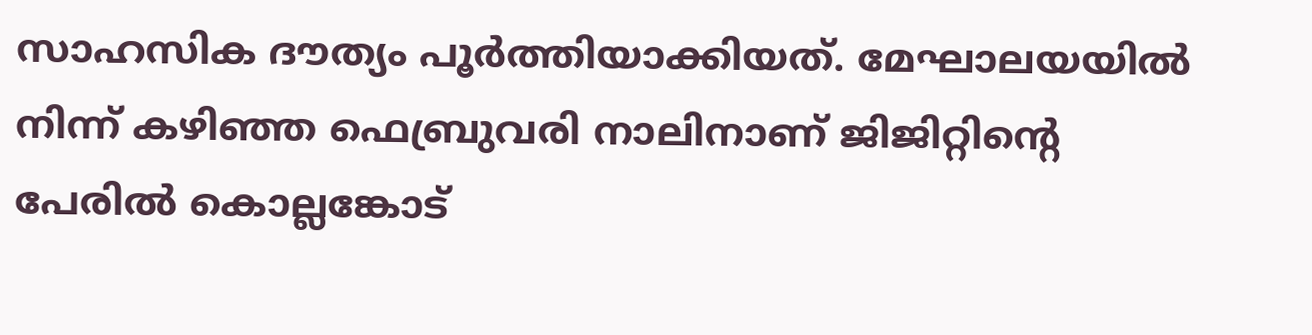സാഹസിക ദൗത്യം പൂർത്തിയാക്കിയത്. മേഘാലയയിൽ നിന്ന് കഴിഞ്ഞ ഫെബ്രുവരി നാലിനാണ് ജിജിറ്റിന്റെ പേരിൽ കൊല്ലങ്കോട്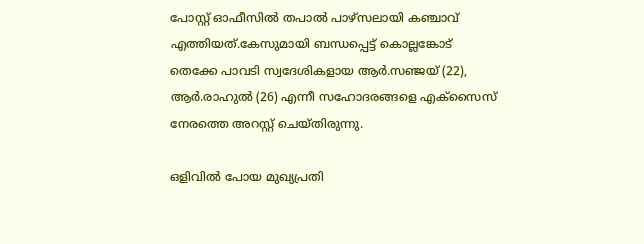പോസ്റ്റ് ഓഫീസിൽ തപാൽ പാഴ്സലായി കഞ്ചാവ് എത്തിയത്.കേസുമായി ബന്ധപ്പെട്ട് കൊല്ലങ്കോട് തെക്കേ പാവടി സ്വദേശികളായ ആർ.സഞ്ജയ് (22), ആർ.രാഹുൽ (26) എന്നീ സഹോദരങ്ങളെ എക്സൈസ് നേരത്തെ അറസ്റ്റ് ചെയ്തിരുന്നു.

ഒളിവിൽ പോയ മുഖ്യപ്രതി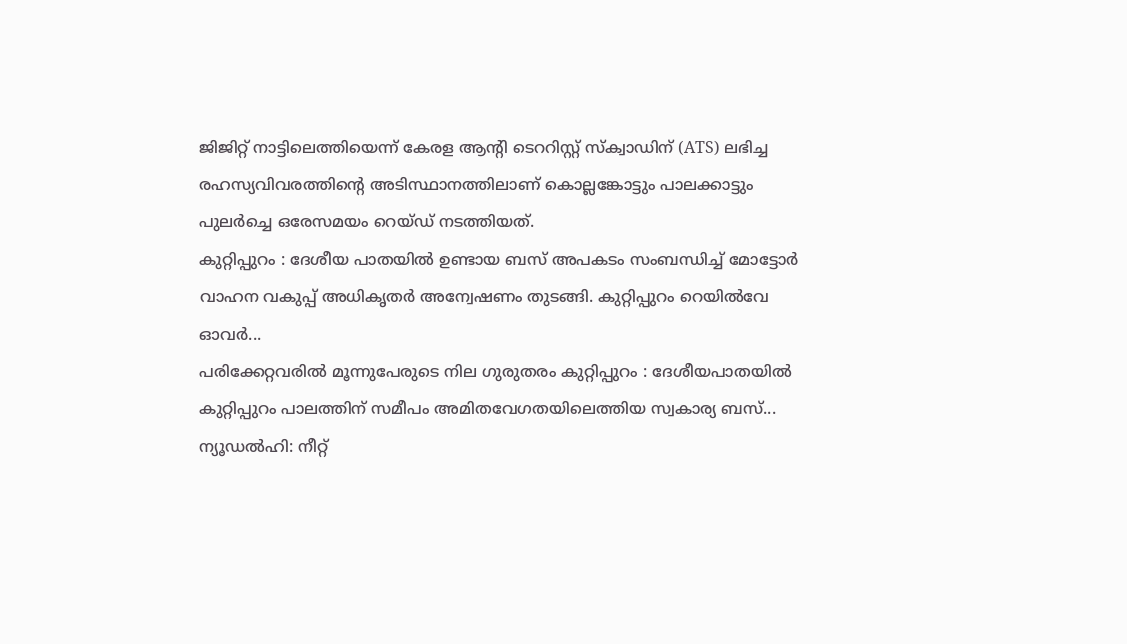ജിജിറ്റ് നാട്ടിലെത്തിയെന്ന് കേരള ആന്റി ടെററിസ്റ്റ് സ്ക്വാഡിന് (ATS) ലഭിച്ച രഹസ്യവിവരത്തിന്റെ അടിസ്ഥാനത്തിലാണ് കൊല്ലങ്കോട്ടും പാലക്കാട്ടും പുലർച്ചെ ഒരേസമയം റെയ്ഡ് നടത്തിയത്.
കുറ്റിപ്പുറം : ദേശീയ പാതയിൽ ഉണ്ടായ ബസ് അപകടം സംബന്ധിച്ച് മോട്ടോർ വാഹന വകുപ്പ് അധികൃതർ അന്വേഷണം തുടങ്ങി. കുറ്റിപ്പുറം റെയിൽവേ ഓവർ...
പരിക്കേറ്റവരിൽ മൂന്നുപേരുടെ നില ഗുരുതരം കുറ്റിപ്പുറം : ദേശീയപാതയിൽ കുറ്റിപ്പുറം പാലത്തിന് സമീപം അമിതവേഗതയിലെത്തിയ സ്വകാര്യ ബസ്...
ന്യൂഡൽഹി: നീറ്റ്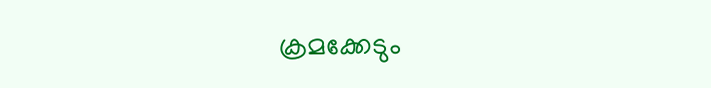ക്രമക്കേടും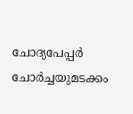ചോദ്യപേപ്പർ ചോർച്ചയുമടക്കം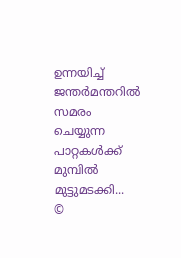ഉന്നയിച്ച് ജന്തർമന്തറിൽ സമരം ചെയ്യുന്ന പാറ്റകൾക്ക് മുമ്പിൽ മുട്ടുമടക്കി...
©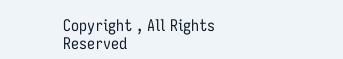Copyright , All Rights Reserved